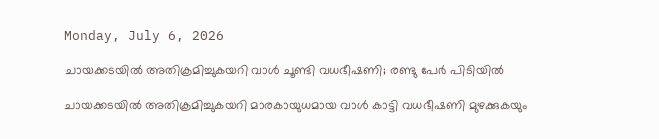Monday, July 6, 2026

ചായക്കടയിൽ അതിക്രമിച്ചുകയറി വാൾ ചൂണ്ടി വധഭീഷണി; രണ്ടു പേർ പിടിയിൽ

ചായക്കടയിൽ അതിക്രമിച്ചുകയറി മാരകായുധമായ വാൾ കാട്ടി വധഭീഷണി മുഴക്കുകയും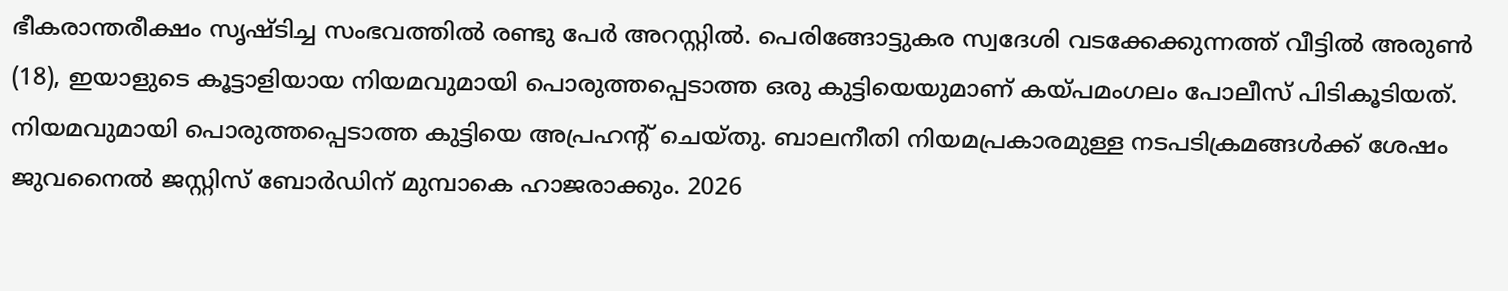ഭീകരാന്തരീക്ഷം സൃഷ്ടിച്ച സംഭവത്തിൽ രണ്ടു പേർ അറസ്റ്റിൽ. പെരിങ്ങോട്ടുകര സ്വദേശി വടക്കേക്കുന്നത്ത് വീട്ടിൽ അരുൺ (18), ഇയാളുടെ കൂട്ടാളിയായ നിയമവുമായി പൊരുത്തപ്പെടാത്ത ഒരു കുട്ടിയെയുമാണ് കയ്പമംഗലം പോലീസ് പിടികൂടിയത്. നിയമവുമായി പൊരുത്തപ്പെടാത്ത കുട്ടിയെ അപ്രഹന്റ് ചെയ്തു. ബാലനീതി നിയമപ്രകാരമുള്ള നടപടിക്രമങ്ങൾക്ക് ശേഷം ജുവനൈൽ ജസ്റ്റിസ് ബോർഡിന് മുമ്പാകെ ഹാജരാക്കും. 2026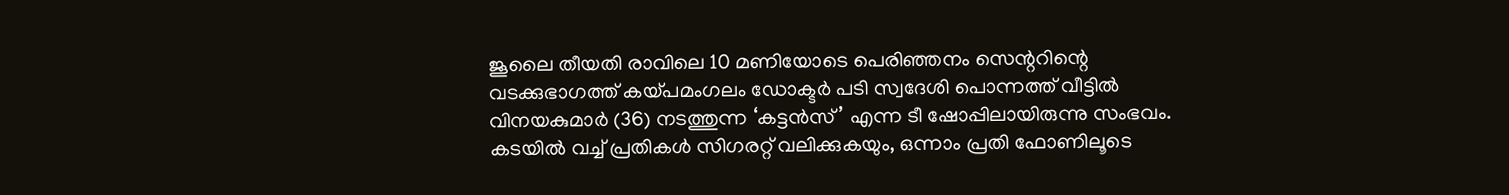ജൂലൈ തീയതി രാവിലെ 10 മണിയോടെ പെരിഞ്ഞനം സെന്ററിന്റെ വടക്കുഭാഗത്ത് കയ്പമംഗലം ഡോക്ടർ പടി സ്വദേശി പൊന്നത്ത് വീട്ടിൽ വിനയകുമാർ (36) നടത്തുന്ന ‘കട്ടൻസ്’ എന്ന ടീ ഷോപ്പിലായിരുന്നു സംഭവം. കടയിൽ വച്ച് പ്രതികൾ സിഗരറ്റ് വലിക്കുകയും, ഒന്നാം പ്രതി ഫോണിലൂടെ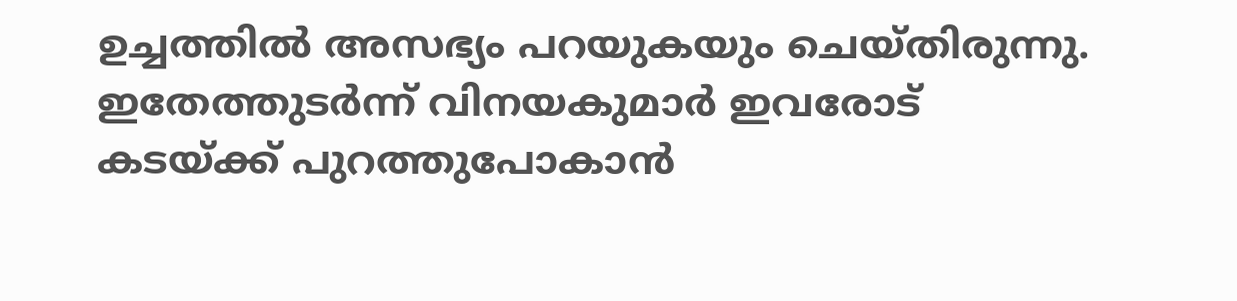ഉച്ചത്തിൽ അസഭ്യം പറയുകയും ചെയ്തിരുന്നു. ഇതേത്തുടർന്ന് വിനയകുമാർ ഇവരോട് കടയ്ക്ക് പുറത്തുപോകാൻ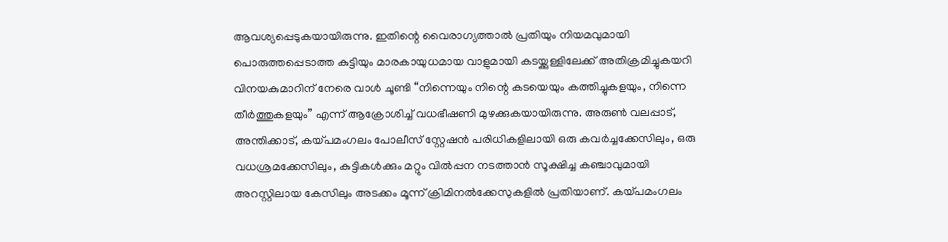ആവശ്യപ്പെടുകയായിരുന്നു. ഇതിന്റെ വൈരാഗ്യത്താൽ പ്രതിയും നിയമവുമായി പൊരുത്തപ്പെടാത്ത കുട്ടിയും മാരകായുധമായ വാളുമായി കടയ്ക്കുള്ളിലേക്ക് അതിക്രമിച്ചുകയറി വിനയകുമാറിന് നേരെ വാൾ ചൂണ്ടി “നിന്നെയും നിന്റെ കടയെയും കത്തിച്ചുകളയും, നിന്നെ തീർത്തുകളയും” എന്ന് ആക്രോശിച്ച് വധഭീഷണി മുഴക്കുകയായിരുന്നു. അരുൺ വലപ്പാട്, അന്തിക്കാട്, കയ്പമംഗലം പോലീസ് സ്റ്റേഷൻ പരിധികളിലായി ഒരു കവർച്ചക്കേസിലും, ഒരു വധശ്രമക്കേസിലും, കുട്ടികൾക്കും മറ്റും വിൽപ്പന നടത്താൻ സൂക്ഷിച്ച കഞ്ചാവുമായി അറസ്റ്റിലായ കേസിലും അടക്കം മൂന്ന് ക്രിമിനൽക്കേസുകളിൽ പ്രതിയാണ്. കയ്പമംഗലം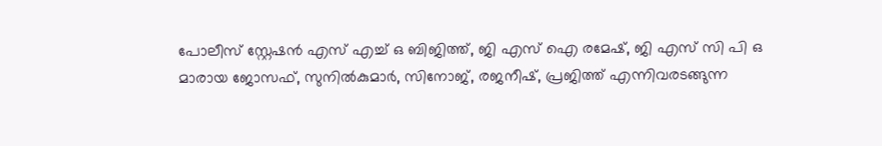പോലീസ് സ്റ്റേഷൻ എസ് എച്ച് ഒ ബിജിത്ത്, ജി എസ് ഐ രമേഷ്, ജി എസ് സി പി ഒ മാരായ ജോസഫ്, സുനിൽകുമാർ, സിനോജ്, രജനീഷ്, പ്രജിത്ത് എന്നിവരടങ്ങുന്ന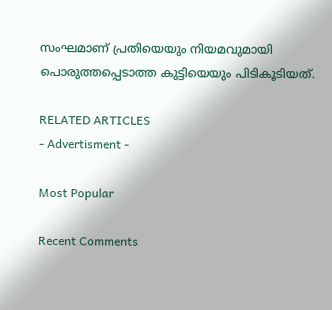സംഘമാണ് പ്രതിയെയും നിയമവുമായി പൊരുത്തപ്പെടാത്ത കുട്ടിയെയും പിടികൂടിയത്.

RELATED ARTICLES
- Advertisment -

Most Popular

Recent Comments